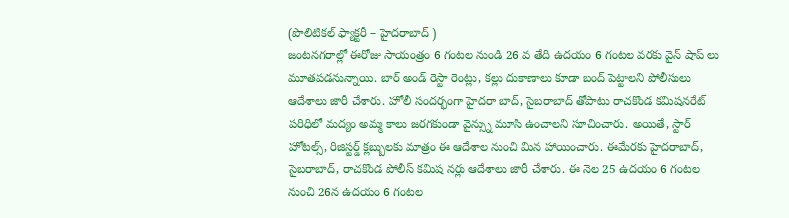(పొలిటికల్ ఫ్యాక్టరీ – హైదరాబాద్ )
జంటనగరాల్లో ఈరోజు సాయంత్రం 6 గంటల నుండి 26 వ తేది ఉదయం 6 గంటల వరకు వైన్ షాప్ లు మూతపడనున్నాయి. బార్ అండ్ రెస్టా రెంట్లు, కల్లు దుకాణాలు కూడా బంద్ పెట్టాలని పోలీసులు ఆదేశాలు జారీ చేశారు. హోలీ సందర్భంగా హైదరా బాద్, సైబరాబాద్ తోపాటు రాచకొండ కమిషనరేట్ పరిధిలో మద్యం అమ్మ కాలు జరగకుండా వైన్స్ను మూసి ఉంచాలని సూచించారు. అయితే, స్టార్ హోటల్స్, రిజిస్టర్డ్ క్లబ్బులకు మాత్రం ఈ ఆదేశాల నుంచి మిన హాయించారు. ఈమేరకు హైదరాబాద్, సైబరాబాద్, రాచకొండ పోలీస్ కమిష నర్లు ఆదేశాలు జారీ చేశారు. ఈ నెల 25 ఉదయం 6 గంటల నుంచి 26న ఉదయం 6 గంటల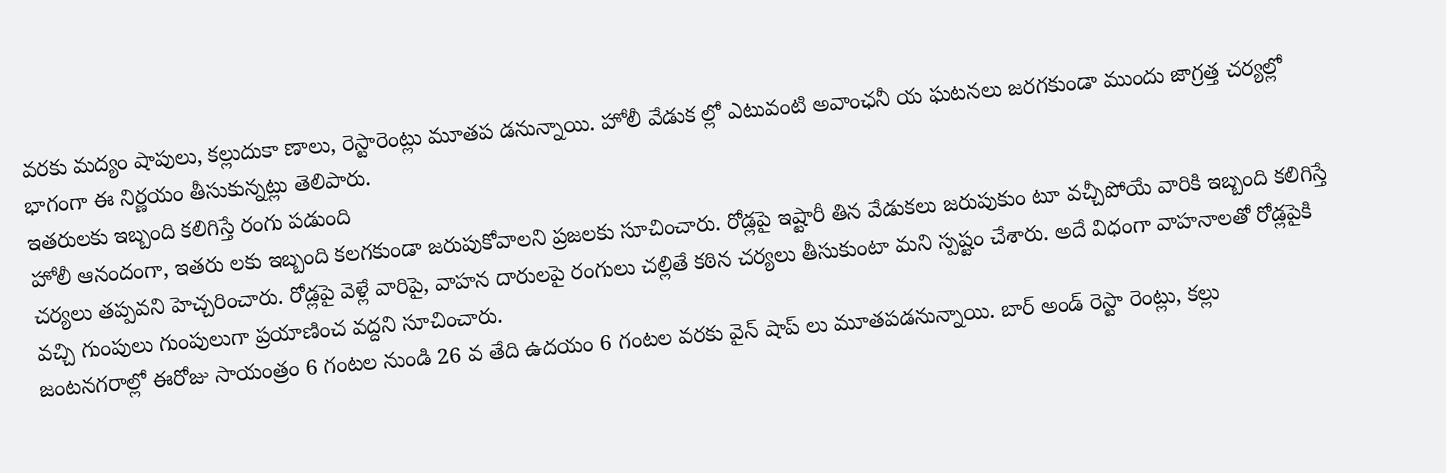వరకు మద్యం షాపులు, కల్లుదుకా ణాలు, రెస్టారెంట్లు మూతప డనున్నాయి. హోలీ వేడుక ల్లో ఎటువంటి అవాంఛనీ య ఘటనలు జరగకుండా ముందు జాగ్రత్త చర్యల్లో భాగంగా ఈ నిర్ణయం తీసుకున్నట్లు తెలిపారు.
ఇతరులకు ఇబ్బంది కలిగిస్తే రంగు పడుంది
హోలీ ఆనందంగా, ఇతరు లకు ఇబ్బంది కలగకుండా జరుపుకోవాలని ప్రజలకు సూచించారు. రోడ్లపై ఇష్టారీ తిన వేడుకలు జరుపుకుం టూ వచ్చీపోయే వారికి ఇబ్బంది కలిగిస్తే చర్యలు తప్పవని హెచ్చరించారు. రోడ్లపై వెళ్లే వారిపై, వాహన దారులపై రంగులు చల్లితే కఠిన చర్యలు తీసుకుంటా మని స్పష్టం చేశారు. అదే విధంగా వాహనాలతో రోడ్లపైకి వచ్చి గుంపులు గుంపులుగా ప్రయాణించ వద్దని సూచించారు.
జంటనగరాల్లో ఈరోజు సాయంత్రం 6 గంటల నుండి 26 వ తేది ఉదయం 6 గంటల వరకు వైన్ షాప్ లు మూతపడనున్నాయి. బార్ అండ్ రెస్టా రెంట్లు, కల్లు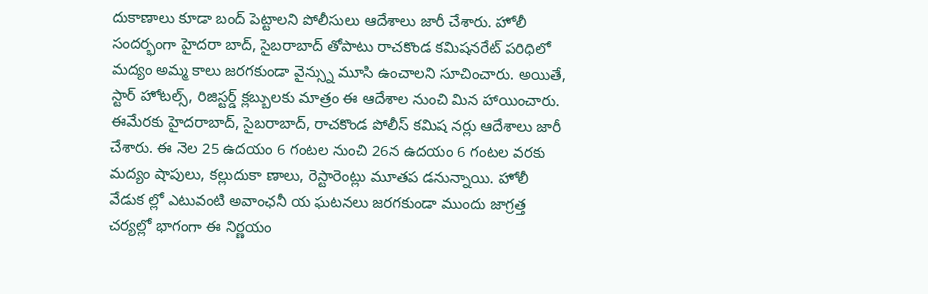దుకాణాలు కూడా బంద్ పెట్టాలని పోలీసులు ఆదేశాలు జారీ చేశారు. హోలీ సందర్భంగా హైదరా బాద్, సైబరాబాద్ తోపాటు రాచకొండ కమిషనరేట్ పరిధిలో మద్యం అమ్మ కాలు జరగకుండా వైన్స్ను మూసి ఉంచాలని సూచించారు. అయితే, స్టార్ హోటల్స్, రిజిస్టర్డ్ క్లబ్బులకు మాత్రం ఈ ఆదేశాల నుంచి మిన హాయించారు. ఈమేరకు హైదరాబాద్, సైబరాబాద్, రాచకొండ పోలీస్ కమిష నర్లు ఆదేశాలు జారీ చేశారు. ఈ నెల 25 ఉదయం 6 గంటల నుంచి 26న ఉదయం 6 గంటల వరకు మద్యం షాపులు, కల్లుదుకా ణాలు, రెస్టారెంట్లు మూతప డనున్నాయి. హోలీ వేడుక ల్లో ఎటువంటి అవాంఛనీ య ఘటనలు జరగకుండా ముందు జాగ్రత్త చర్యల్లో భాగంగా ఈ నిర్ణయం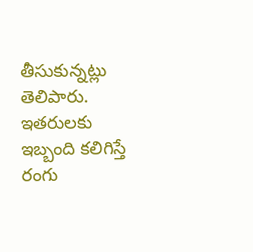తీసుకున్నట్లు తెలిపారు.
ఇతరులకు ఇబ్బంది కలిగిస్తే రంగు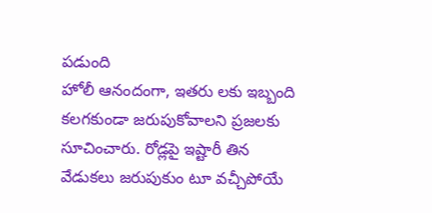పడుంది
హోలీ ఆనందంగా, ఇతరు లకు ఇబ్బంది కలగకుండా జరుపుకోవాలని ప్రజలకు సూచించారు. రోడ్లపై ఇష్టారీ తిన వేడుకలు జరుపుకుం టూ వచ్చీపోయే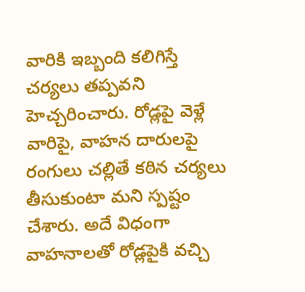వారికి ఇబ్బంది కలిగిస్తే చర్యలు తప్పవని హెచ్చరించారు. రోడ్లపై వెళ్లే వారిపై, వాహన దారులపై రంగులు చల్లితే కఠిన చర్యలు తీసుకుంటా మని స్పష్టం చేశారు. అదే విధంగా వాహనాలతో రోడ్లపైకి వచ్చి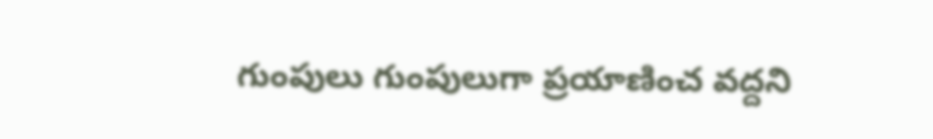గుంపులు గుంపులుగా ప్రయాణించ వద్దని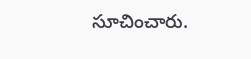సూచించారు.